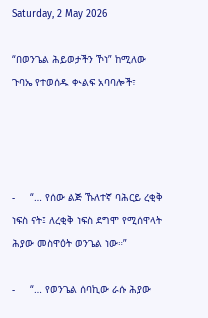Saturday, 2 May 2026

“በወንጌል ሕይወታችን ኾነ” ከሚለው ጉባኤ የተወሰዱ ቊልፍ አባባሎች፣




-     “… የሰው ልጅ ኹለተኛ ባሕርይ ረቂቅ ነፍስ ናት፤ ለረቂቅ ነፍስ ደግሞ የሚሰዋላት ሕያው መስዋዕት ወንጌል ነው።”

-     “… የወንጌል ሰባኪው ራሱ ሕያው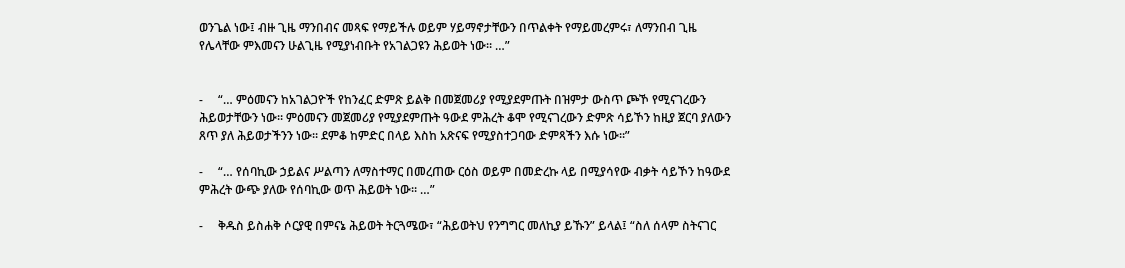ወንጌል ነው፤ ብዙ ጊዜ ማንበብና መጻፍ የማይችሉ ወይም ሃይማኖታቸውን በጥልቀት የማይመረምሩ፣ ለማንበብ ጊዜ የሌላቸው ምእመናን ሁልጊዜ የሚያነብቡት የአገልጋዩን ሕይወት ነው። …”


-     “… ምዕመናን ከአገልጋዮች የከንፈር ድምጽ ይልቅ በመጀመሪያ የሚያደምጡት በዝምታ ውስጥ ጮኾ የሚናገረውን ሕይወታቸውን ነው። ምዕመናን መጀመሪያ የሚያደምጡት ዓውደ ምሕረት ቆሞ የሚናገረውን ድምጽ ሳይኾን ከዚያ ጀርባ ያለውን ጸጥ ያለ ሕይወታችንን ነው። ደምቆ ከምድር በላይ እስከ አጽናፍ የሚያስተጋባው ድምጻችን እሱ ነው።”

-     “… የሰባኪው ኃይልና ሥልጣን ለማስተማር በመረጠው ርዕስ ወይም በመድረኩ ላይ በሚያሳየው ብቃት ሳይኾን ከዓውደ ምሕረት ውጭ ያለው የሰባኪው ወጥ ሕይወት ነው። …”

-     ቅዱስ ይስሐቅ ሶርያዊ በምናኔ ሕይወት ትርጓሜው፣ “ሕይወትህ የንግግር መለኪያ ይኹን” ይላል፤ “ስለ ሰላም ስትናገር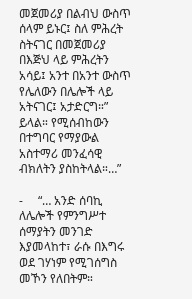መጀመሪያ በልብህ ውስጥ ሰላም ይኑር፤ ስለ ምሕረት ስትናገር በመጀመሪያ በእጅህ ላይ ምሕረትን አሳይ፤ አንተ በአንተ ውስጥ የሌለውን በሌሎች ላይ አትናገር፤ አታድርግ።” ይላል። የሚሰብከውን በተግባር የማያውል አስተማሪ መንፈሳዊ ብክለትን ያስከትላል።…”

-     “… አንድ ሰባኪ ለሌሎች የምንግሥተ ሰማያትን መንገድ እያመላከተ፣ ራሱ በእግሩ ወደ ገሃነም የሚገሰግስ መኾን የለበትም።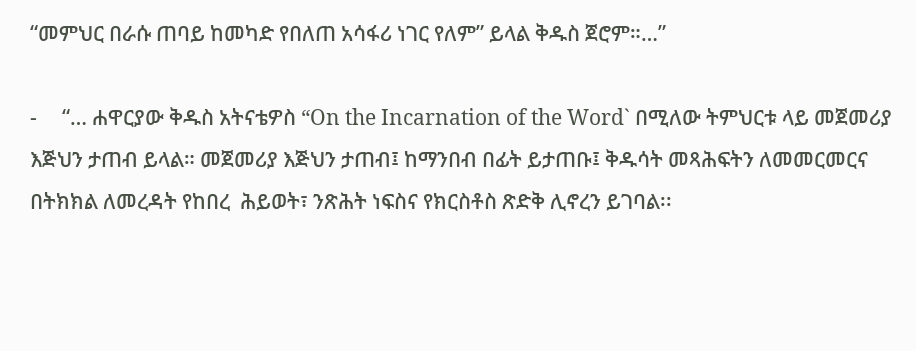“መምህር በራሱ ጠባይ ከመካድ የበለጠ አሳፋሪ ነገር የለም” ይላል ቅዱስ ጀሮም።…”

-     “… ሐዋርያው ቅዱስ አትናቴዎስ “On the Incarnation of the Word` በሚለው ትምህርቱ ላይ መጀመሪያ እጅህን ታጠብ ይላል። መጀመሪያ እጅህን ታጠብ፤ ከማንበብ በፊት ይታጠቡ፤ ቅዱሳት መጻሕፍትን ለመመርመርና በትክክል ለመረዳት የከበረ  ሕይወት፣ ንጽሕት ነፍስና የክርስቶስ ጽድቅ ሊኖረን ይገባል፡፡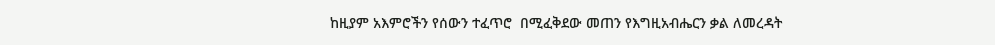ከዚያም አእምሮችን የሰውን ተፈጥሮ  በሚፈቅደው መጠን የእግዚአብሔርን ቃል ለመረዳት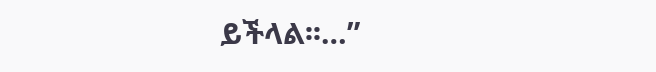ይችላል፡፡…”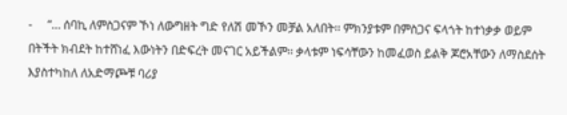-     “… ሰባኪ ለምስጋናም ኾነ ለውግዘት ግድ የለሽ መኾን መቻል አለበት፡፡ ምክንያቱም በምስጋና ፍላጎት ከተነቃቃ ወይም በትችት ክብደት ከተሸነፈ እውነትን በድፍረት መናገር አይችልም፡፡ ቃላቱም ነፍሳቸውን ከመፈወስ ይልቅ ጆሮአቸውን ለማስደሰት እያስተካከለ ለአድማጮቹ ባሪያ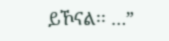ይኾናል፡፡ …”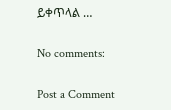ይቀጥላል …

No comments:

Post a Comment